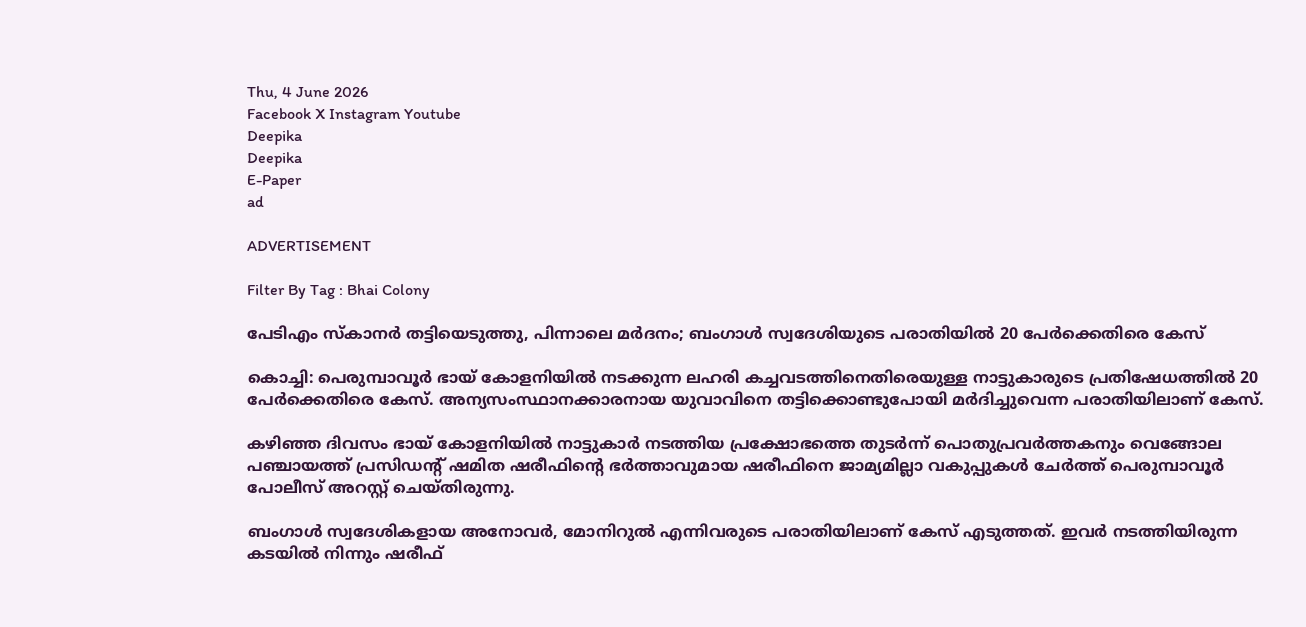Thu, 4 June 2026
Facebook X Instagram Youtube
Deepika
Deepika
E-Paper
ad

ADVERTISEMENT

Filter By Tag : Bhai Colony

പേടിഎം സ്‌കാനര്‍ തട്ടിയെടുത്തു, പിന്നാലെ മര്‍ദനം; ബംഗാള്‍ സ്വദേശിയുടെ പരാതിയില്‍ 20 പേര്‍ക്കെതിരെ കേസ്

കൊച്ചി: പെരുമ്പാവൂര്‍ ഭായ് കോളനിയില്‍ നടക്കുന്ന ലഹരി കച്ചവടത്തിനെതിരെയുള്ള നാട്ടുകാരുടെ പ്രതിഷേധത്തില്‍ 20 പേര്‍ക്കെതിരെ കേസ്. അന്യസംസ്ഥാനക്കാരനായ യുവാവിനെ തട്ടിക്കൊണ്ടുപോയി മര്‍ദിച്ചുവെന്ന പരാതിയിലാണ് കേസ്.

കഴിഞ്ഞ ദിവസം ഭായ് കോളനിയില്‍ നാട്ടുകാര്‍ നടത്തിയ പ്രക്ഷോഭത്തെ തുടര്‍ന്ന് പൊതുപ്രവര്‍ത്തകനും വെങ്ങോല പഞ്ചായത്ത് പ്രസിഡന്‍റ് ഷമിത ഷരീഫിന്‍റെ ഭര്‍ത്താവുമായ ഷരീഫിനെ ജാമ്യമില്ലാ വകുപ്പുകള്‍ ചേര്‍ത്ത് പെരുമ്പാവൂര്‍ പോലീസ് അറസ്റ്റ് ചെയ്തിരുന്നു.

ബംഗാള്‍ സ്വദേശികളായ അനോവര്‍, മോനിറുല്‍ എന്നിവരുടെ പരാതിയിലാണ് കേസ് എടുത്തത്. ഇവര്‍ നടത്തിയിരുന്ന കടയില്‍ നിന്നും ഷരീഫ്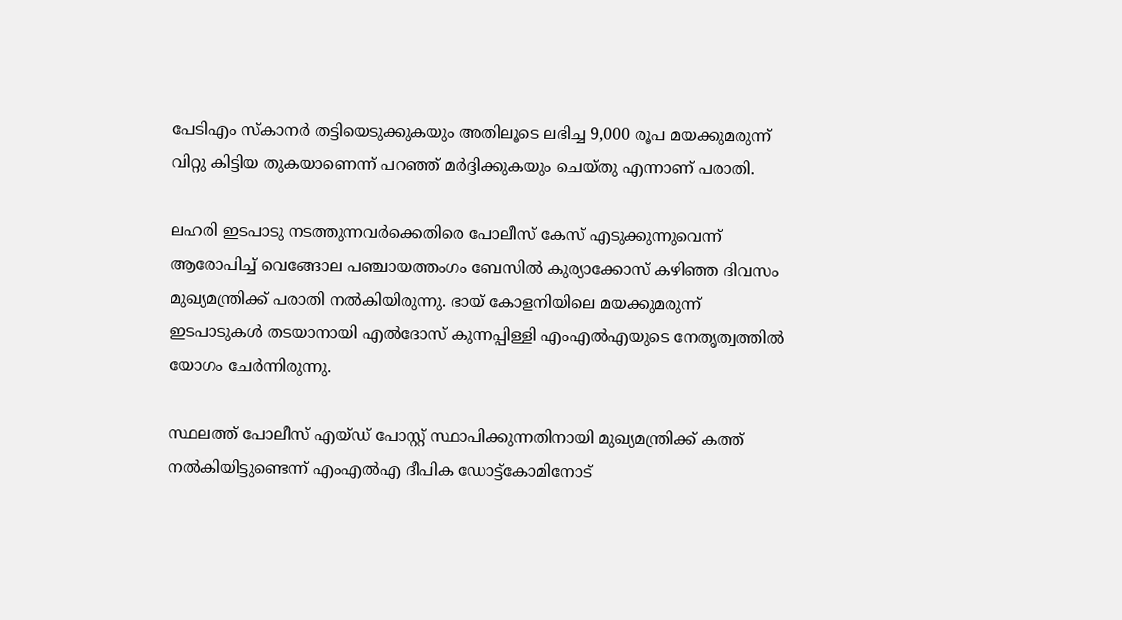പേടിഎം സ്‌കാനര്‍ തട്ടിയെടുക്കുകയും അതിലൂടെ ലഭിച്ച 9,000 രൂപ മയക്കുമരുന്ന് വിറ്റു കിട്ടിയ തുകയാണെന്ന് പറഞ്ഞ് മര്‍ദ്ദിക്കുകയും ചെയ്തു എന്നാണ് പരാതി.

ലഹരി ഇടപാടു നടത്തുന്നവര്‍ക്കെതിരെ പോലീസ് കേസ് എടുക്കുന്നുവെന്ന് ആരോപിച്ച് വെങ്ങോല പഞ്ചായത്തംഗം ബേസില്‍ കുര്യാക്കോസ് കഴിഞ്ഞ ദിവസം മുഖ്യമന്ത്രിക്ക് പരാതി നല്‍കിയിരുന്നു. ഭായ് കോളനിയിലെ മയക്കുമരുന്ന് ഇടപാടുകള്‍ തടയാനായി എല്‍ദോസ് കുന്നപ്പിള്ളി എംഎല്‍എയുടെ നേതൃത്വത്തില്‍ യോഗം ചേര്‍ന്നിരുന്നു.

സ്ഥലത്ത് പോലീസ് എയ്ഡ് പോസ്റ്റ് സ്ഥാപിക്കുന്നതിനായി മുഖ്യമന്ത്രിക്ക് കത്ത് നല്‍കിയിട്ടുണ്ടെന്ന് എംഎല്‍എ ദീപിക ഡോട്ട്കോമിനോട്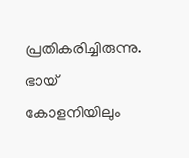പ്രതികരിച്ചിരുന്നു. ഭായ് കോളനിയിലും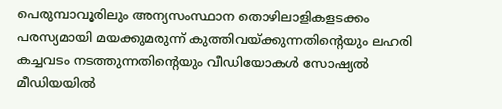പെരുമ്പാവൂരിലും അന്യസംസ്ഥാന തൊഴിലാളികളടക്കം പരസ്യമായി മയക്കുമരുന്ന് കുത്തിവയ്ക്കുന്നതിന്‍റെയും ലഹരി കച്ചവടം നടത്തുന്നതിന്റെയും വീഡിയോകള്‍ സോഷ്യല്‍ മീഡിയയില്‍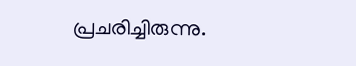പ്രചരിച്ചിരുന്നു.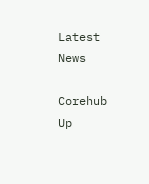Latest News

Corehub Up